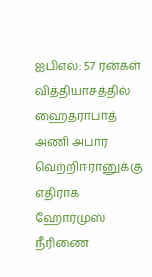ஐபிஎல்: 57 ரன்கள் வித்தியாசத்தில் ஹைதராபாத் அணி அபார வெற்றிஈரானுக்கு எதிராக ஹோர்முஸ் நீரிணை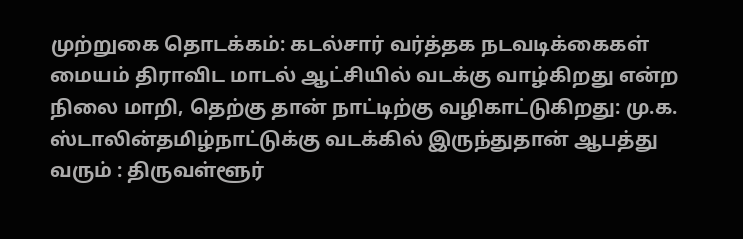முற்றுகை தொடக்கம்: கடல்சார் வர்த்தக நடவடிக்கைகள் மையம் திராவிட மாடல் ஆட்சியில் வடக்கு வாழ்கிறது என்ற நிலை மாறி, தெற்கு தான் நாட்டிற்கு வழிகாட்டுகிறது: மு.க. ஸ்டாலின்தமிழ்நாட்டுக்கு வடக்கில் இருந்துதான் ஆபத்து வரும் : திருவள்ளூர்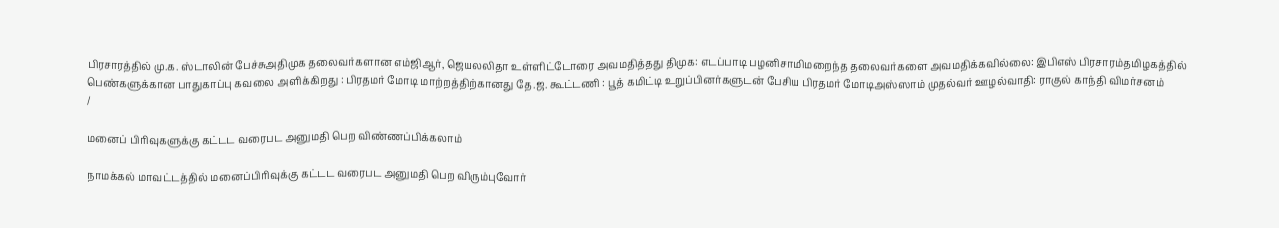பிரசாரத்தில் மு.க. ஸ்டாலின் பேச்சுஅதிமுக தலைவர்களான எம்ஜிஆர், ஜெயலலிதா உள்ளிட்டோரை அவமதித்தது திமுக: எடப்பாடி பழனிசாமிமறைந்த தலைவர்களை அவமதிக்கவில்லை: இபிஎஸ் பிரசாரம்தமிழகத்தில் பெண்களுக்கான பாதுகாப்பு கவலை அளிக்கிறது : பிரதமர் மோடி மாற்றத்திற்கானது தே.ஜ. கூட்டணி : பூத் கமிட்டி உறுப்பினர்களுடன் பேசிய பிரதமர் மோடிஅஸ்ஸாம் முதல்வர் ஊழல்வாதி: ராகுல் காந்தி விமர்சனம்
/

மனைப் பிரிவுகளுக்கு கட்டட வரைபட அனுமதி பெற விண்ணப்பிக்கலாம்

நாமக்கல் மாவட்டத்தில் மனைப்பிரிவுக்கு கட்டட வரைபட அனுமதி பெற விரும்புவோர்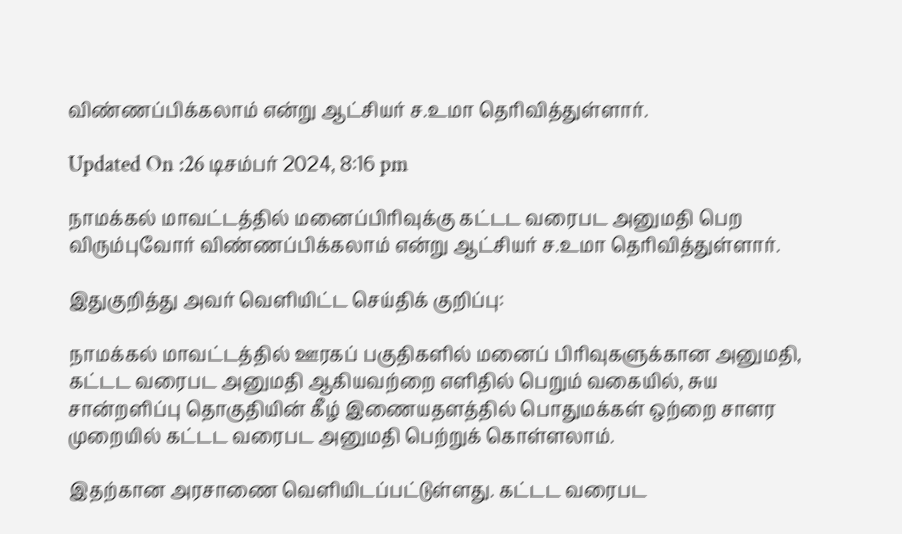விண்ணப்பிக்கலாம் என்று ஆட்சியர் ச.உமா தெரிவித்துள்ளார்.

Updated On :26 டிசம்பர் 2024, 8:16 pm

நாமக்கல் மாவட்டத்தில் மனைப்பிரிவுக்கு கட்டட வரைபட அனுமதி பெற விரும்புவோர் விண்ணப்பிக்கலாம் என்று ஆட்சியர் ச.உமா தெரிவித்துள்ளார்.

இதுகுறித்து அவர் வெளியிட்ட செய்திக் குறிப்பு:

நாமக்கல் மாவட்டத்தில் ஊரகப் பகுதிகளில் மனைப் பிரிவுகளுக்கான அனுமதி, கட்டட வரைபட அனுமதி ஆகியவற்றை எளிதில் பெறும் வகையில், சுய சான்றளிப்பு தொகுதியின் கீழ் இணையதளத்தில் பொதுமக்கள் ஒற்றை சாளர முறையில் கட்டட வரைபட அனுமதி பெற்றுக் கொள்ளலாம்.

இதற்கான அரசாணை வெளியிடப்பட்டுள்ளது. கட்டட வரைபட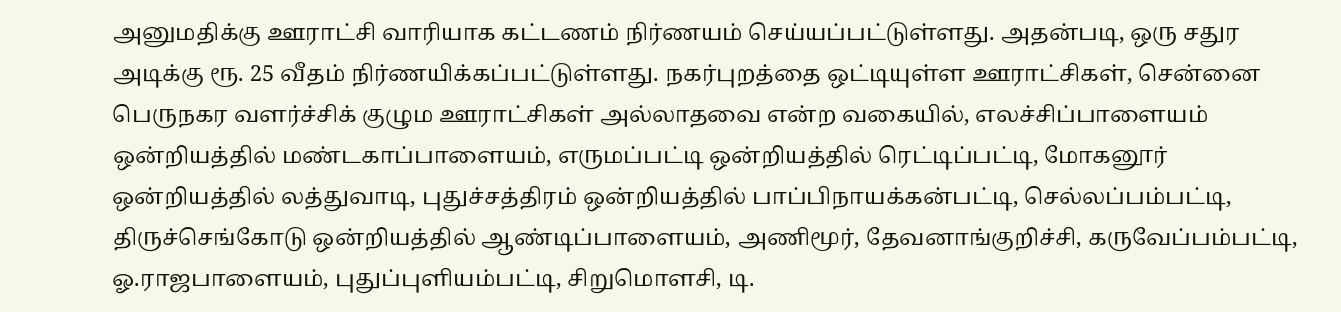அனுமதிக்கு ஊராட்சி வாரியாக கட்டணம் நிர்ணயம் செய்யப்பட்டுள்ளது. அதன்படி, ஒரு சதுர அடிக்கு ரூ. 25 வீதம் நிர்ணயிக்கப்பட்டுள்ளது. நகர்புறத்தை ஒட்டியுள்ள ஊராட்சிகள், சென்னை பெருநகர வளர்ச்சிக் குழும ஊராட்சிகள் அல்லாதவை என்ற வகையில், எலச்சிப்பாளையம் ஒன்றியத்தில் மண்டகாப்பாளையம், எருமப்பட்டி ஒன்றியத்தில் ரெட்டிப்பட்டி, மோகனூர் ஒன்றியத்தில் லத்துவாடி, புதுச்சத்திரம் ஒன்றியத்தில் பாப்பிநாயக்கன்பட்டி, செல்லப்பம்பட்டி, திருச்செங்கோடு ஒன்றியத்தில் ஆண்டிப்பாளையம், அணிமூர், தேவனாங்குறிச்சி, கருவேப்பம்பட்டி, ஓ.ராஜபாளையம், புதுப்புளியம்பட்டி, சிறுமொளசி, டி.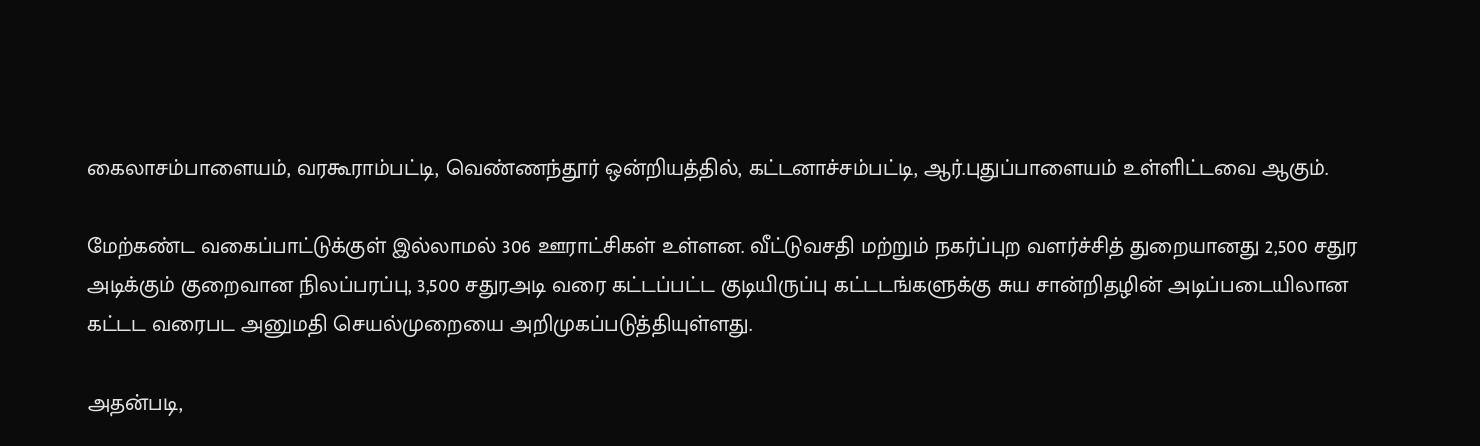கைலாசம்பாளையம், வரகூராம்பட்டி, வெண்ணந்தூர் ஒன்றியத்தில், கட்டனாச்சம்பட்டி, ஆர்.புதுப்பாளையம் உள்ளிட்டவை ஆகும்.

மேற்கண்ட வகைப்பாட்டுக்குள் இல்லாமல் 306 ஊராட்சிகள் உள்ளன. வீட்டுவசதி மற்றும் நகர்ப்புற வளர்ச்சித் துறையானது 2,500 சதுர அடிக்கும் குறைவான நிலப்பரப்பு, 3,500 சதுரஅடி வரை கட்டப்பட்ட குடியிருப்பு கட்டடங்களுக்கு சுய சான்றிதழின் அடிப்படையிலான கட்டட வரைபட அனுமதி செயல்முறையை அறிமுகப்படுத்தியுள்ளது.

அதன்படி,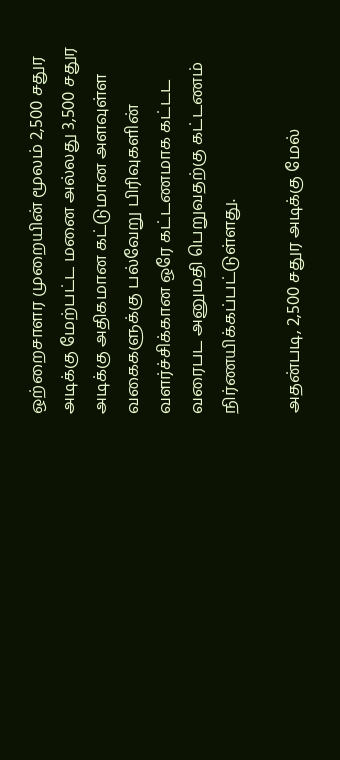ஒற்றைசாளர முறையின் மூலம் 2,500 சதுர அடிக்கு மேற்பட்ட மனை அல்லது 3,500 சதுர அடிக்கு அதிகமான கட்டுமான அளவுள்ள வகைகளுக்கு பல்வேறு பிரிவுகளின் வளர்ச்சிக்கான ஒரே கட்டணமாக கட்டட வரைபட அனுமதி பெறுவதற்கு கட்டணம் நிர்ணயிக்கப்பட்டுள்ளது.

அதன்படி, 2,500 சதுர அடிக்கு மேல்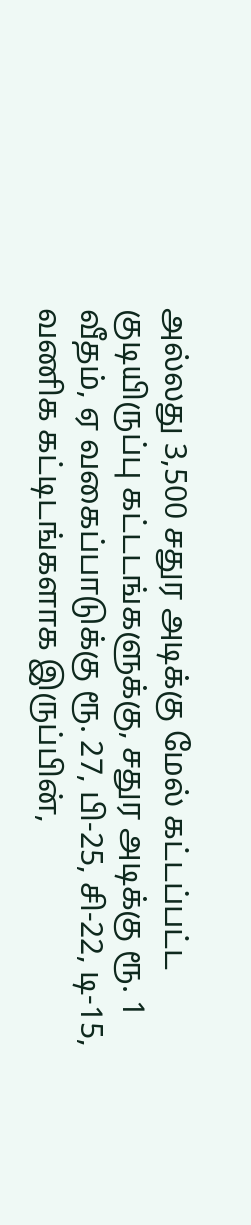அல்லது 3,500 சதுர அடிக்கு மேல் கட்டப்பட்ட குடியிருப்பு கட்டடங்களுக்கு, சதுர அடிக்கு ரூ. 1 வீதம், ஏ வகைப்பாடுக்கு ரூ. 27, பி-25, சி-22, டி-15, வணிக கட்டிடங்களாக இருப்பின்,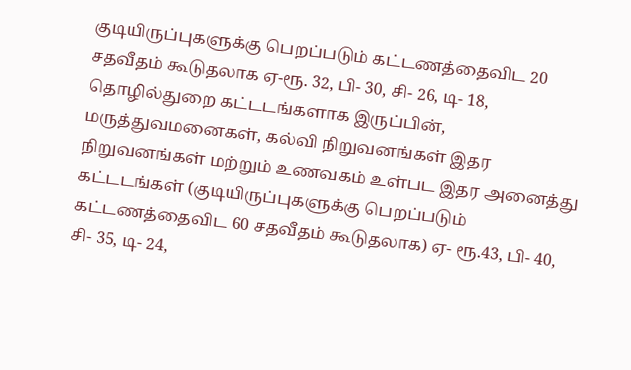குடியிருப்புகளுக்கு பெறப்படும் கட்டணத்தைவிட 20 சதவீதம் கூடுதலாக ஏ-ரூ. 32, பி- 30, சி- 26, டி- 18, தொழில்துறை கட்டடங்களாக இருப்பின், மருத்துவமனைகள், கல்வி நிறுவனங்கள் இதர நிறுவனங்கள் மற்றும் உணவகம் உள்பட இதர அனைத்து கட்டடங்கள் (குடியிருப்புகளுக்கு பெறப்படும் கட்டணத்தைவிட 60 சதவீதம் கூடுதலாக) ஏ- ரூ.43, பி- 40, சி- 35, டி- 24,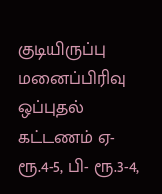குடியிருப்பு மனைப்பிரிவு ஒப்புதல் கட்டணம் ஏ- ரூ.4-5, பி- ரூ.3-4,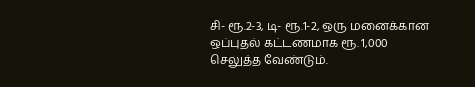சி- ரூ.2-3, டி- ரூ.1-2, ஒரு மனைக்கான ஒப்புதல் கட்டணமாக ரூ. 1,000 செலுத்த வேண்டும்.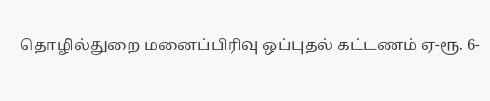தொழில்துறை மனைப்பிரிவு ஒப்புதல் கட்டணம் ஏ-ரூ. 6-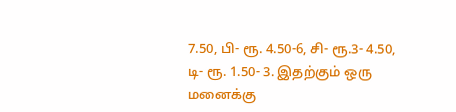7.50, பி- ரூ. 4.50-6, சி- ரூ.3- 4.50, டி- ரூ. 1.50- 3. இதற்கும் ஒரு மனைக்கு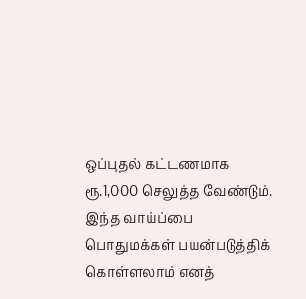ஒப்புதல் கட்டணமாக ரூ.1,000 செலுத்த வேண்டும். இந்த வாய்ப்பை பொதுமக்கள் பயன்படுத்திக் கொள்ளலாம் எனத்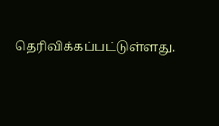தெரிவிக்கப்பட்டுள்ளது.